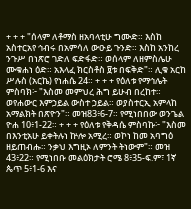+ + + "ሰላም ለቶማስ ዘአባላቲሁ ግሙድ። እስከ አስተርአየ ኅብሩ በአምሳለ ውዑይ ጉንድ። እስከ አንከረ ንጉሥ በነጽሮ ገድለ ፍድፋድ። ወሰላም ለዘምስሌሁ ሙቁሐነ ዕድ። አእላፈ ክርስቶስ ፱ቱ በፍቅድ"። ሊቁ አርከ ሥሉስ (አርኬ) የነሐሴ 24። + + + የዕለቱ የማኅሌት ምስባክ፦ "እስመ መምህረ ሕግ ይሁብ በረከተ። ወየሐውር እምኃይል ውስተ ኃይል። ወያስተርኢ አምላከ አማልክት በጽዮን"። መዝ83፥6-7። የሚነበበው ወንጌል ዮሐ 10፥1-22። + + + የዕለቱ የቅዳሴ ምስባኩ፦ "እስመ በእንቲአሁ ይቀትሉነ ኵሎ አሚረ። ወኮነ ከመ አባግዕ ዘይጠብሑ። ንቃህ እግዚኦ ለምንት ትነውም"። መዝ 43፥22። የሚነበቡ መልዕክታት ሮሜ 8፥35-ፍ.ም፣ 1ኛ ጴጥ 5፥1-6 እና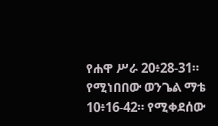የሐዋ ሥራ 20፥28-31። የሚነበበው ወንጌል ማቴ 10፥16-42። የሚቀደሰው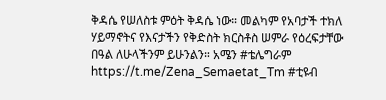ቅዳሴ የሠለስቱ ምዕት ቅዳሴ ነው። መልካም የአባታች ተክለ ሃይማኖትና የእናታችን የቅድስት ክርስቶስ ሠምራ የዕረፍታቸው በዓል ለሁላችንም ይሁንልን። አሜን #ቴሌግራም https://t.me/Zena_Semaetat_Tm #ቲዩብ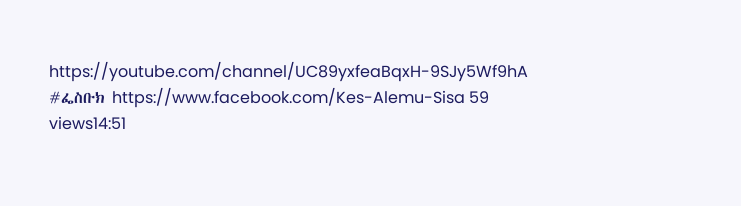https://youtube.com/channel/UC89yxfeaBqxH-9SJy5Wf9hA #ፌስቡክ https://www.facebook.com/Kes-Alemu-Sisa 59 views14:51